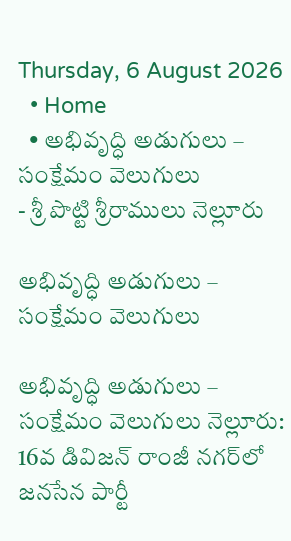Thursday, 6 August 2026
  • Home
  • అభివృద్ధి అడుగులు – సంక్షేమం వెలుగులు
- శ్రీ పొట్టి శ్రీరాములు నెల్లూరు

అభివృద్ధి అడుగులు – సంక్షేమం వెలుగులు

అభివృద్ధి అడుగులు – సంక్షేమం వెలుగులు నెల్లూరు: 16వ డివిజన్ రాంజీ నగర్‌లో జనసేన పార్టీ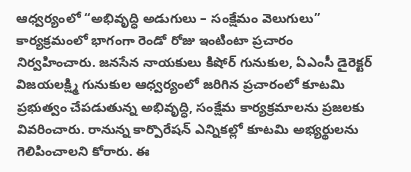ఆధ్వర్యంలో “అభివృద్ధి అడుగులు – సంక్షేమం వెలుగులు” కార్యక్రమంలో భాగంగా రెండో రోజు ఇంటింటా ప్రచారం నిర్వహించారు. జనసేన నాయకులు కిషోర్ గునుకుల, ఏఎంసీ డైరెక్టర్ విజయలక్ష్మి గునుకుల ఆధ్వర్యంలో జరిగిన ప్రచారంలో కూటమి ప్రభుత్వం చేపడుతున్న అభివృద్ధి, సంక్షేమ కార్యక్రమాలను ప్రజలకు వివరించారు. రానున్న కార్పొరేషన్ ఎన్నికల్లో కూటమి అభ్యర్థులను గెలిపించాలని కోరారు. ఈ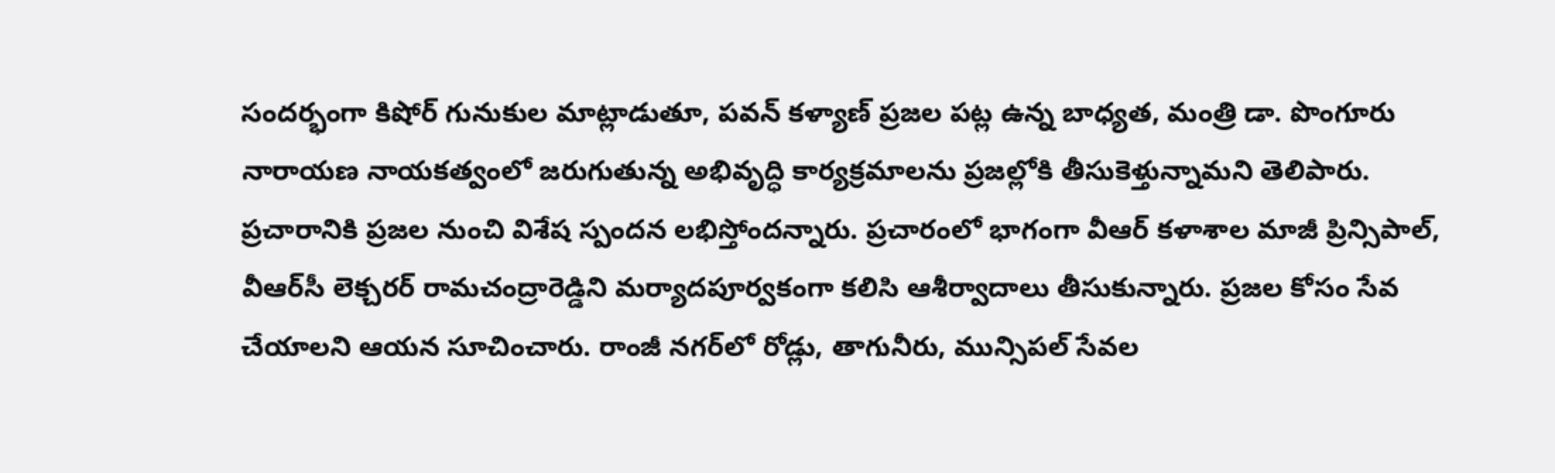సందర్భంగా కిషోర్ గునుకుల మాట్లాడుతూ, పవన్ కళ్యాణ్ ప్రజల పట్ల ఉన్న బాధ్యత, మంత్రి డా. పొంగూరు నారాయణ నాయకత్వంలో జరుగుతున్న అభివృద్ధి కార్యక్రమాలను ప్రజల్లోకి తీసుకెళ్తున్నామని తెలిపారు. ప్రచారానికి ప్రజల నుంచి విశేష స్పందన లభిస్తోందన్నారు. ప్రచారంలో భాగంగా వీఆర్ కళాశాల మాజీ ప్రిన్సిపాల్, వీఆర్‌సీ లెక్చరర్ రామచంద్రారెడ్డిని మర్యాదపూర్వకంగా కలిసి ఆశీర్వాదాలు తీసుకున్నారు. ప్రజల కోసం సేవ చేయాలని ఆయన సూచించారు. రాంజీ నగర్‌లో రోడ్లు, తాగునీరు, మున్సిపల్ సేవల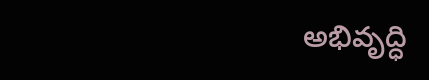అభివృద్ధి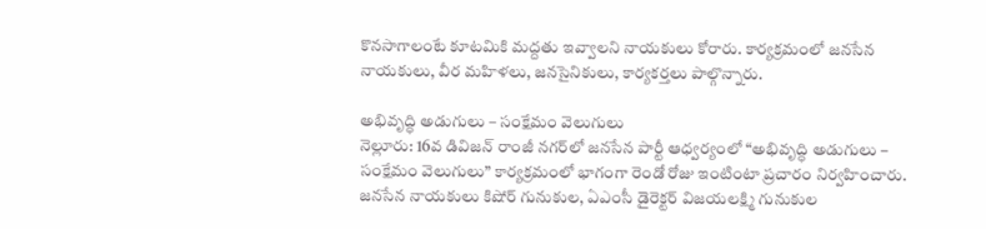కొనసాగాలంటే కూటమికి మద్దతు ఇవ్వాలని నాయకులు కోరారు. కార్యక్రమంలో జనసేన నాయకులు, వీర మహిళలు, జనసైనికులు, కార్యకర్తలు పాల్గొన్నారు.

అభివృద్ధి అడుగులు – సంక్షేమం వెలుగులు
నెల్లూరు: 16వ డివిజన్ రాంజీ నగర్‌లో జనసేన పార్టీ ఆధ్వర్యంలో “అభివృద్ధి అడుగులు – సంక్షేమం వెలుగులు” కార్యక్రమంలో భాగంగా రెండో రోజు ఇంటింటా ప్రచారం నిర్వహించారు. జనసేన నాయకులు కిషోర్ గునుకుల, ఏఎంసీ డైరెక్టర్ విజయలక్ష్మి గునుకుల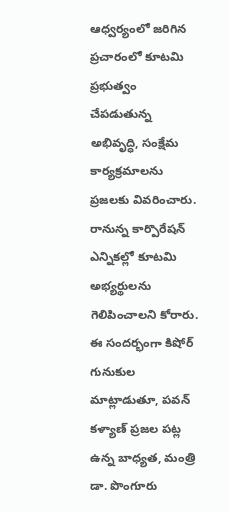ఆధ్వర్యంలో జరిగిన ప్రచారంలో కూటమి ప్రభుత్వం చేపడుతున్న అభివృద్ధి, సంక్షేమ కార్యక్రమాలను ప్రజలకు వివరించారు. రానున్న కార్పొరేషన్ ఎన్నికల్లో కూటమి అభ్యర్థులను గెలిపించాలని కోరారు.
ఈ సందర్భంగా కిషోర్ గునుకుల మాట్లాడుతూ, పవన్ కళ్యాణ్ ప్రజల పట్ల ఉన్న బాధ్యత, మంత్రి డా. పొంగూరు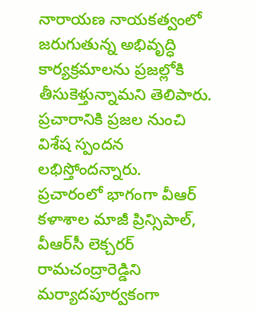నారాయణ నాయకత్వంలో జరుగుతున్న అభివృద్ధి కార్యక్రమాలను ప్రజల్లోకి తీసుకెళ్తున్నామని తెలిపారు. ప్రచారానికి ప్రజల నుంచి విశేష స్పందన లభిస్తోందన్నారు.
ప్రచారంలో భాగంగా వీఆర్ కళాశాల మాజీ ప్రిన్సిపాల్, వీఆర్‌సీ లెక్చరర్ రామచంద్రారెడ్డిని మర్యాదపూర్వకంగా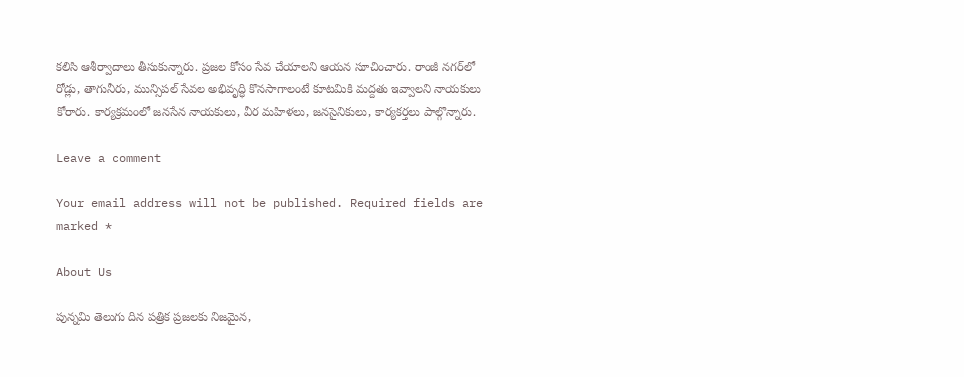కలిసి ఆశీర్వాదాలు తీసుకున్నారు. ప్రజల కోసం సేవ చేయాలని ఆయన సూచించారు. రాంజీ నగర్‌లో రోడ్లు, తాగునీరు, మున్సిపల్ సేవల అభివృద్ధి కొనసాగాలంటే కూటమికి మద్దతు ఇవ్వాలని నాయకులు కోరారు. కార్యక్రమంలో జనసేన నాయకులు, వీర మహిళలు, జనసైనికులు, కార్యకర్తలు పాల్గొన్నారు.

Leave a comment

Your email address will not be published. Required fields are marked *

About Us

పున్నమి తెలుగు దిన పత్రిక ప్రజలకు నిజమైన,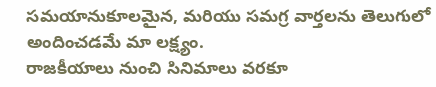సమయానుకూలమైన, మరియు సమగ్ర వార్తలను తెలుగులో అందించడమే మా లక్ష్యం.
రాజకీయాలు నుంచి సినిమాలు వరకూ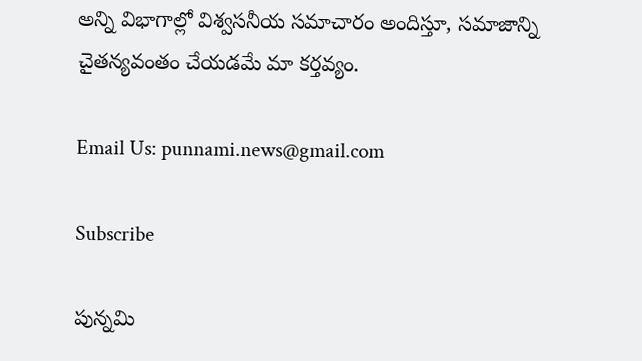అన్ని విభాగాల్లో విశ్వసనీయ సమాచారం అందిస్తూ, సమాజాన్ని చైతన్యవంతం చేయడమే మా కర్తవ్యం.

Email Us: punnami.news@gmail.com

Subscribe

పున్నమి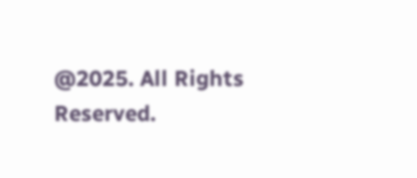@2025. All Rights Reserved.